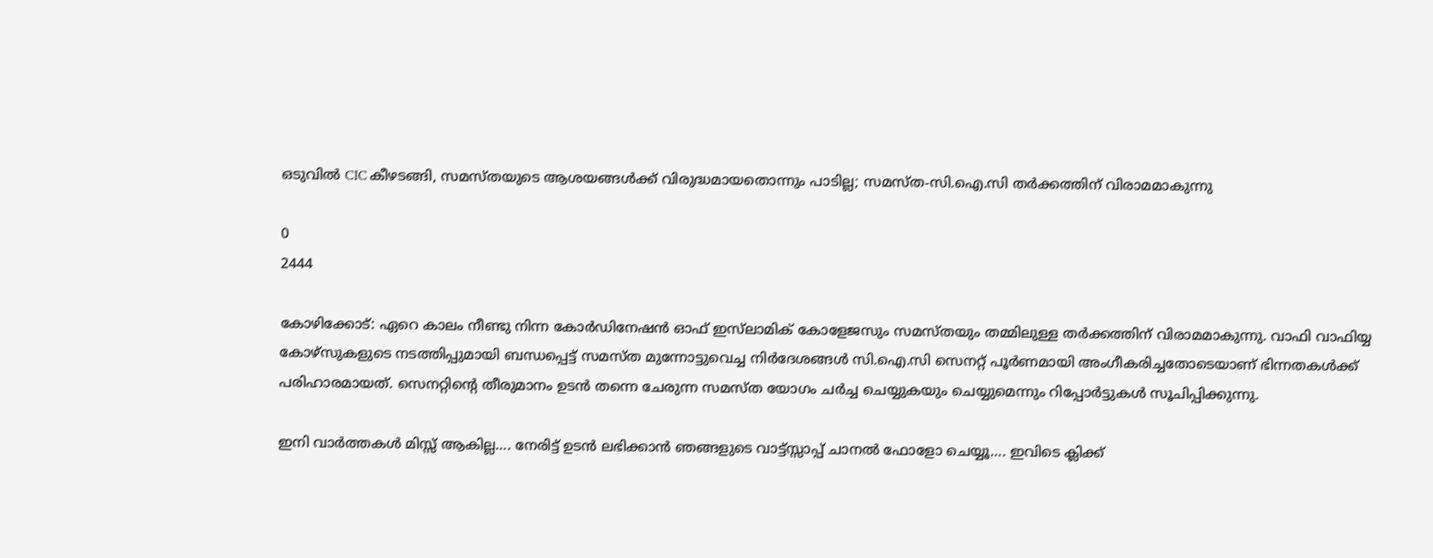ഒടുവിൽ CIC കീഴടങ്ങി, സമസ്തയുടെ ആശയങ്ങള്‍ക്ക് വിരുദ്ധമായതൊന്നും പാടില്ല; സമസ്ത-സി.ഐ.സി തര്‍ക്കത്തിന് വിരാമമാകുന്നു

0
2444

കോഴിക്കോട്: ഏറെ കാലം നീണ്ടു നിന്ന കോര്‍ഡിനേഷന്‍ ഓഫ് ഇസ്‌ലാമിക് കോളേജസും സമസ്തയും തമ്മിലുള്ള തര്‍ക്കത്തിന് വിരാമമാകുന്നു. വാഫി വാഫിയ്യ കോഴ്‌സുകളുടെ നടത്തിപ്പുമായി ബന്ധപ്പെട്ട് സമസ്ത മുന്നോട്ടുവെച്ച നിര്‍ദേശങ്ങള്‍ സി.ഐ.സി സെനറ്റ് പൂര്‍ണമായി അംഗീകരിച്ചതോടെയാണ് ഭിന്നതകള്‍ക്ക് പരിഹാരമായത്. സെനറ്റിന്റെ തീരുമാനം ഉടന്‍ തന്നെ ചേരുന്ന സമസ്ത യോഗം ചര്‍ച്ച ചെയ്യുകയും ചെയ്യുമെന്നും റിപ്പോർട്ടുകൾ സൂചിപ്പിക്കുന്നു.

ഇനി വാർത്തകൾ മിസ്സ്‌ ആകില്ല…. നേരിട്ട് ഉടൻ ലഭിക്കാൻ ഞങ്ങളുടെ വാട്ട്സ്സാപ്പ് ചാനൽ ഫോളോ ചെയ്യൂ…. ഇവിടെ ക്ലിക്ക്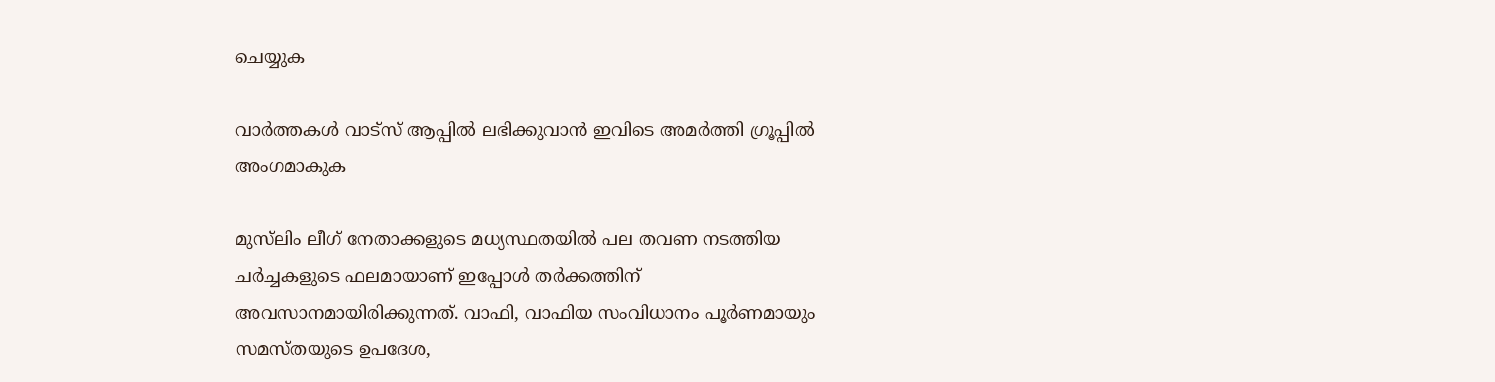ചെയ്യുക

വാർത്തകൾ വാട്സ് ആപ്പിൽ ലഭിക്കുവാൻ ഇവിടെ അമർത്തി ഗ്രൂപ്പിൽ അംഗമാകുക

മുസ്‌ലിം ലീഗ് നേതാക്കളുടെ മധ്യസ്ഥതയില്‍ പല തവണ നടത്തിയ ചര്‍ച്ചകളുടെ ഫലമായാണ് ഇപ്പോള്‍ തര്‍ക്കത്തിന് അവസാനമായിരിക്കുന്നത്. വാഫി, വാഫിയ സംവിധാനം പൂര്‍ണമായും സമസ്തയുടെ ഉപദേശ,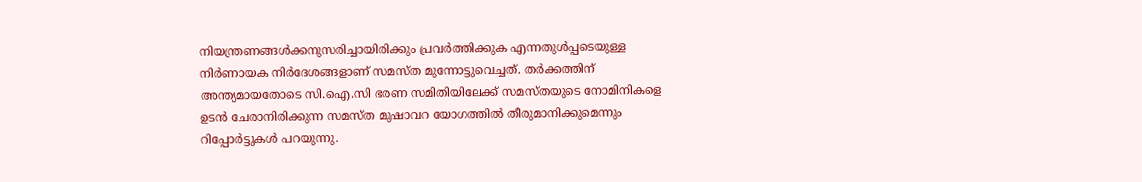നിയന്ത്രണങ്ങള്‍ക്കനുസരിച്ചായിരിക്കും പ്രവര്‍ത്തിക്കുക എന്നതുള്‍പ്പടെയുള്ള നിര്‍ണായക നിര്‍ദേശങ്ങളാണ് സമസ്ത മുന്നോട്ടുവെച്ചത്. തര്‍ക്കത്തിന് അന്ത്യമായതോടെ സി.ഐ.സി ഭരണ സമിതിയിലേക്ക് സമസ്തയുടെ നോമിനികളെ ഉടന്‍ ചേരാനിരിക്കുന്ന സമസ്ത മുഷാവറ യോഗത്തില്‍ തീരുമാനിക്കുമെന്നും റിപ്പോർട്ടുകൾ പറയുന്നു.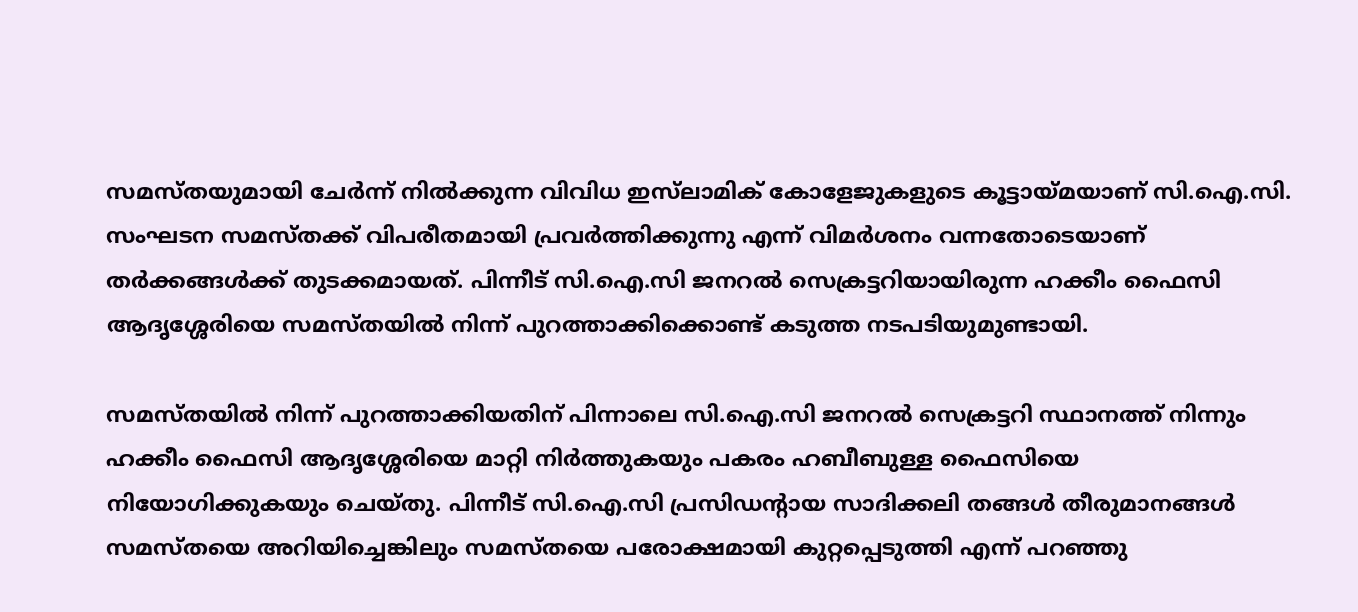സമസ്തയുമായി ചേര്‍ന്ന് നില്‍ക്കുന്ന വിവിധ ഇസ്‌ലാമിക് കോളേജുകളുടെ കൂട്ടായ്മയാണ് സി.ഐ.സി. സംഘടന സമസ്തക്ക് വിപരീതമായി പ്രവര്‍ത്തിക്കുന്നു എന്ന് വിമര്‍ശനം വന്നതോടെയാണ് തര്‍ക്കങ്ങള്‍ക്ക് തുടക്കമായത്. പിന്നീട് സി.ഐ.സി ജനറല്‍ സെക്രട്ടറിയായിരുന്ന ഹക്കീം ഫൈസി ആദൃശ്ശേരിയെ സമസ്തയില്‍ നിന്ന് പുറത്താക്കിക്കൊണ്ട് കടുത്ത നടപടിയുമുണ്ടായി.

സമസ്തയില്‍ നിന്ന് പുറത്താക്കിയതിന് പിന്നാലെ സി.ഐ.സി ജനറല്‍ സെക്രട്ടറി സ്ഥാനത്ത് നിന്നും ഹക്കീം ഫൈസി ആദൃശ്ശേരിയെ മാറ്റി നിര്‍ത്തുകയും പകരം ഹബീബുള്ള ഫൈസിയെ നിയോഗിക്കുകയും ചെയ്തു. പിന്നീട് സി.ഐ.സി പ്രസിഡന്റായ സാദിക്കലി തങ്ങള്‍ തീരുമാനങ്ങള്‍ സമസ്തയെ അറിയിച്ചെങ്കിലും സമസ്തയെ പരോക്ഷമായി കുറ്റപ്പെടുത്തി എന്ന് പറഞ്ഞു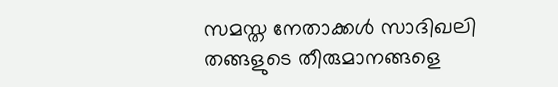സമസ്ത നേതാക്കള്‍ സാദിഖലി തങ്ങളുടെ തീരുമാനങ്ങളെ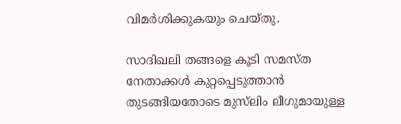വിമര്‍ശിക്കുകയും ചെയ്തു.

സാദിഖലി തങ്ങളെ കൂടി സമസ്ത നേതാക്കള്‍ കുറ്റപ്പെടുത്താന്‍ തുടങ്ങിയതോടെ മുസ്‌ലിം ലീഗുമായുള്ള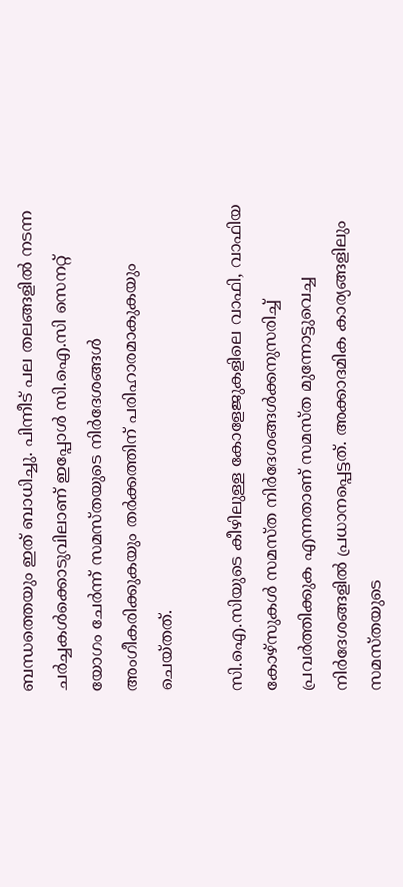ബന്ധത്തെയും ഇത് ബാധിച്ചു. പിന്നീട് പല തലങ്ങളില്‍ നടന്ന ചര്‍ച്ചകള്‍ക്കൊടുവിലാണ് ഇപ്പോള്‍ സി.ഐ.സി സെനറ്റ് യോഗം ചേര്‍ന്ന് സമസ്തയുടെ നിര്‍ദേശങ്ങള്‍ അംഗീകരിക്കുകയും തര്‍ക്കത്തിന് പരിഹാരമാകുകയും ചെയ്തത്.

സി.ഐ.സിയുടെ കീഴിലുള്ള കോളേജുകളിലെ വാഫി, വാഫിയ കോഴ്‌സുകള്‍ സമസ്ത നിര്‍ദേശങ്ങള്‍ക്കനുസരിച്ച് പ്രവര്‍ത്തിക്കുക എന്നതാണ് സമസ്ത മുന്നോട്ടുവെച്ച നിര്‍ദേശങ്ങളില്‍ പ്രധാനപ്പെട്ടത്. അക്കാദമിക കാര്യങ്ങളിലും സമസ്തയുടെ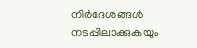നിര്‍ദേശങ്ങള്‍ നടപ്പിലാക്കുകയും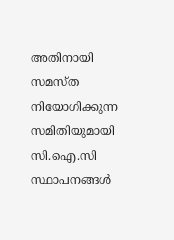അതിനായി സമസ്ത നിയോഗിക്കുന്ന സമിതിയുമായി സി.ഐ.സി സ്ഥാപനങ്ങള്‍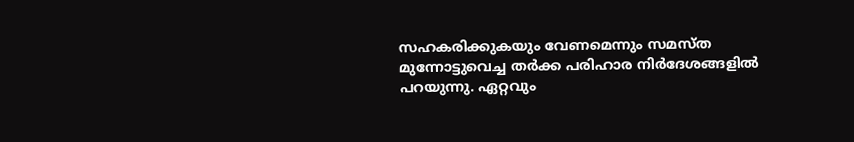സഹകരിക്കുകയും വേണമെന്നും സമസ്ത മുന്നോട്ടുവെച്ച തര്‍ക്ക പരിഹാര നിര്‍ദേശങ്ങളില്‍ പറയുന്നു. ഏറ്റവും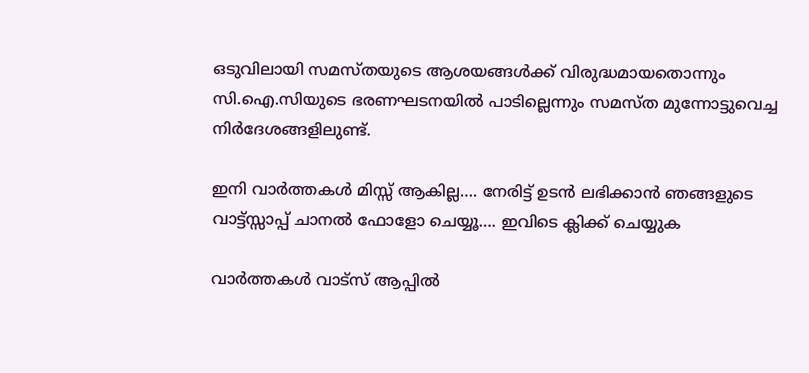ഒടുവിലായി സമസ്തയുടെ ആശയങ്ങള്‍ക്ക് വിരുദ്ധമായതൊന്നും സി.ഐ.സിയുടെ ഭരണഘടനയില്‍ പാടില്ലെന്നും സമസ്ത മുന്നോട്ടുവെച്ച നിര്‍ദേശങ്ങളിലുണ്ട്.

ഇനി വാർത്തകൾ മിസ്സ്‌ ആകില്ല…. നേരിട്ട് ഉടൻ ലഭിക്കാൻ ഞങ്ങളുടെ വാട്ട്സ്സാപ്പ് ചാനൽ ഫോളോ ചെയ്യൂ…. ഇവിടെ ക്ലിക്ക് ചെയ്യുക

വാർത്തകൾ വാട്സ് ആപ്പിൽ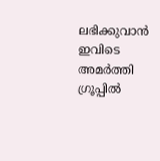ലഭിക്കുവാൻ ഇവിടെ അമർത്തി ഗ്രൂപ്പിൽ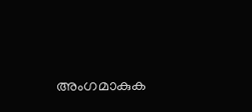അംഗമാകുക